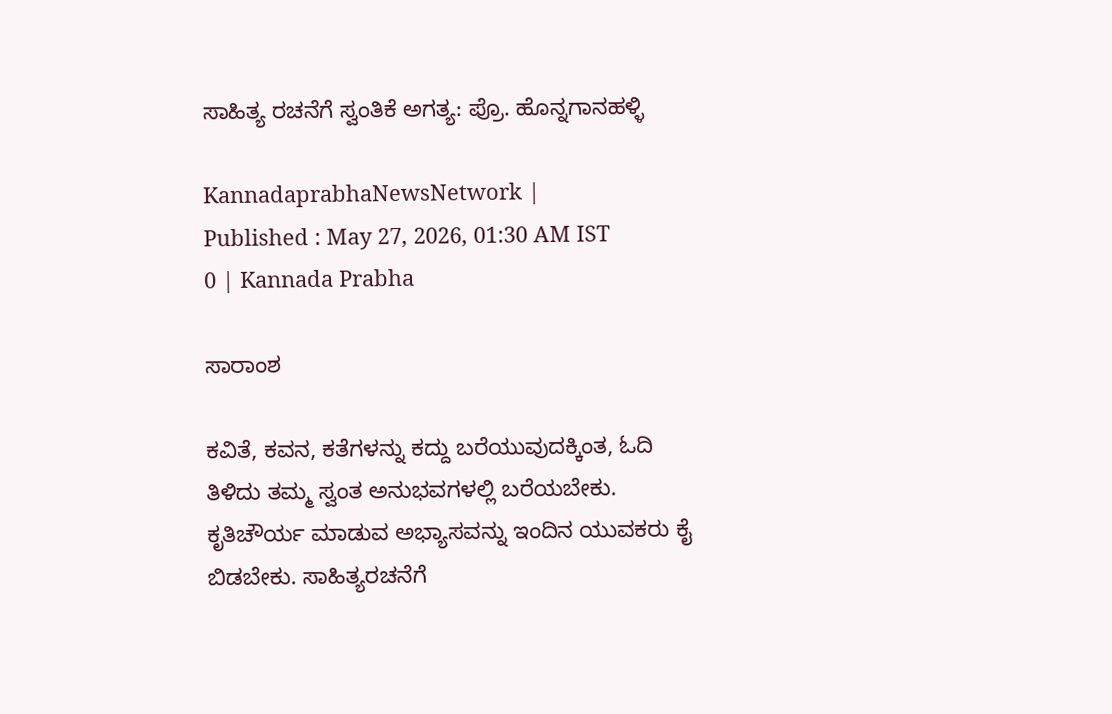ಸಾಹಿತ್ಯ ರಚನೆಗೆ ಸ್ವಂತಿಕೆ ಅಗತ್ಯ: ಪ್ರೊ. ಹೊನ್ನಗಾನಹಳ್ಳಿ

KannadaprabhaNewsNetwork |
Published : May 27, 2026, 01:30 AM IST
0 | Kannada Prabha

ಸಾರಾಂಶ

ಕವಿತೆ, ಕವನ, ಕತೆಗಳನ್ನು ಕದ್ದು ಬರೆಯುವುದಕ್ಕಿಂತ, ಓದಿ ತಿಳಿದು ತಮ್ಮ ಸ್ವಂತ ಅನುಭವಗಳಲ್ಲಿ ಬರೆಯಬೇಕು. ಕೃತಿಚೌರ್ಯ ಮಾಡುವ ಅಭ್ಯಾಸವನ್ನು ಇಂದಿನ ಯುವಕರು ಕೈ ಬಿಡಬೇಕು. ಸಾಹಿತ್ಯರಚನೆಗೆ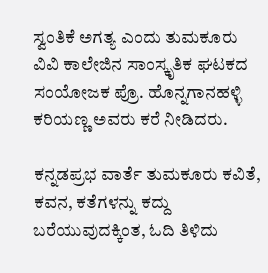ಸ್ವಂತಿಕೆ ಅಗತ್ಯ ಎಂದು ತುಮಕೂರು ವಿವಿ ಕಾಲೇಜಿನ ಸಾಂಸ್ಕೃತಿಕ ಘಟಕದ ಸಂಯೋಜಕ ಪ್ರೊ. ಹೊನ್ನಗಾನಹಳ್ಳಿ ಕರಿಯಣ್ಣ ಅವರು ಕರೆ ನೀಡಿದರು.

ಕನ್ನಡಪ್ರಭ ವಾರ್ತೆ ತುಮಕೂರು ಕವಿತೆ, ಕವನ, ಕತೆಗಳನ್ನು ಕದ್ದು ಬರೆಯುವುದಕ್ಕಿಂತ, ಓದಿ ತಿಳಿದು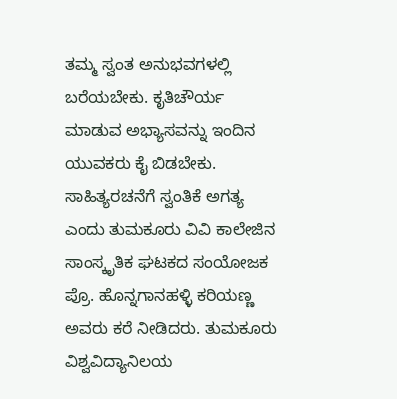ತಮ್ಮ ಸ್ವಂತ ಅನುಭವಗಳಲ್ಲಿ ಬರೆಯಬೇಕು. ಕೃತಿಚೌರ್ಯ ಮಾಡುವ ಅಭ್ಯಾಸವನ್ನು ಇಂದಿನ ಯುವಕರು ಕೈ ಬಿಡಬೇಕು. ಸಾಹಿತ್ಯರಚನೆಗೆ ಸ್ವಂತಿಕೆ ಅಗತ್ಯ ಎಂದು ತುಮಕೂರು ವಿವಿ ಕಾಲೇಜಿನ ಸಾಂಸ್ಕೃತಿಕ ಘಟಕದ ಸಂಯೋಜಕ ಪ್ರೊ. ಹೊನ್ನಗಾನಹಳ್ಳಿ ಕರಿಯಣ್ಣ ಅವರು ಕರೆ ನೀಡಿದರು. ತುಮಕೂರು ವಿಶ್ವವಿದ್ಯಾನಿಲಯ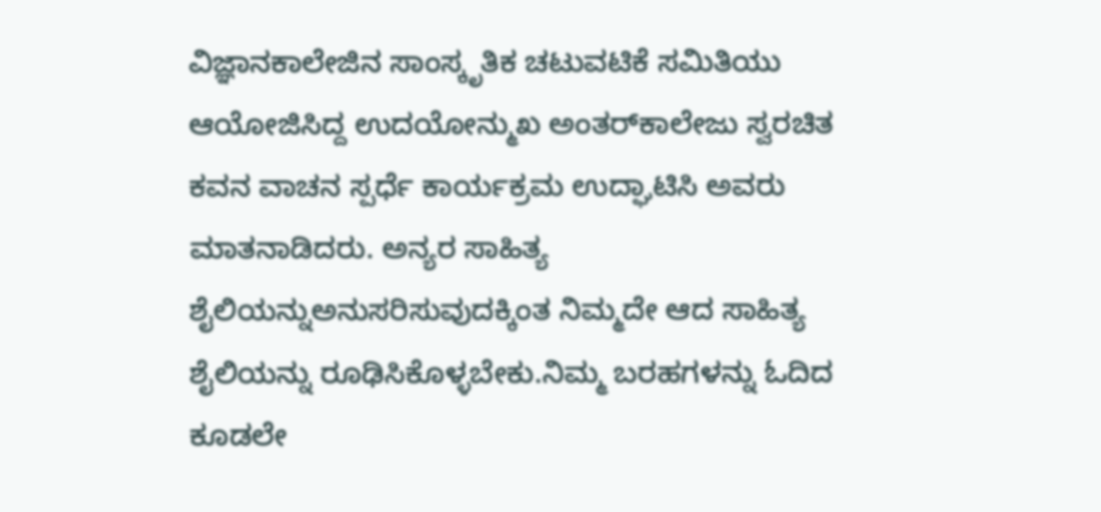ವಿಜ್ಞಾನಕಾಲೇಜಿನ ಸಾಂಸ್ಕೃತಿಕ ಚಟುವಟಿಕೆ ಸಮಿತಿಯು ಆಯೋಜಿಸಿದ್ದ ಉದಯೋನ್ಮುಖ ಅಂತರ್‌ಕಾಲೇಜು ಸ್ವರಚಿತ ಕವನ ವಾಚನ ಸ್ಪರ್ಧೆ ಕಾರ್ಯಕ್ರಮ ಉದ್ಘಾಟಿಸಿ ಅವರು ಮಾತನಾಡಿದರು. ಅನ್ಯರ ಸಾಹಿತ್ಯ ಶೈಲಿಯನ್ನುಅನುಸರಿಸುವುದಕ್ಕಿಂತ ನಿಮ್ಮದೇ ಆದ ಸಾಹಿತ್ಯ ಶೈಲಿಯನ್ನು ರೂಢಿಸಿಕೊಳ್ಳಬೇಕು.ನಿಮ್ಮ ಬರಹಗಳನ್ನು ಓದಿದ ಕೂಡಲೇ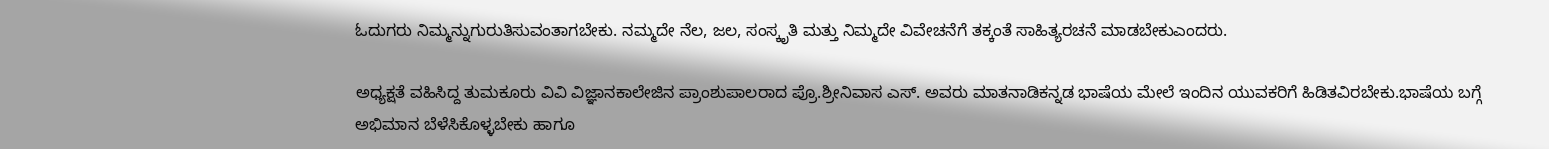ಓದುಗರು ನಿಮ್ಮನ್ನುಗುರುತಿಸುವಂತಾಗಬೇಕು. ನಮ್ಮದೇ ನೆಲ, ಜಲ, ಸಂಸ್ಕೃತಿ ಮತ್ತು ನಿಮ್ಮದೇ ವಿವೇಚನೆಗೆ ತಕ್ಕಂತೆ ಸಾಹಿತ್ಯರಚನೆ ಮಾಡಬೇಕುಎಂದರು.

ಅಧ್ಯಕ್ಷತೆ ವಹಿಸಿದ್ದ ತುಮಕೂರು ವಿವಿ ವಿಜ್ಞಾನಕಾಲೇಜಿನ ಪ್ರಾಂಶುಪಾಲರಾದ ಪ್ರೊ.ಶ್ರೀನಿವಾಸ ಎಸ್. ಅವರು ಮಾತನಾಡಿಕನ್ನಡ ಭಾಷೆಯ ಮೇಲೆ ಇಂದಿನ ಯುವಕರಿಗೆ ಹಿಡಿತವಿರಬೇಕು.ಭಾಷೆಯ ಬಗ್ಗೆ ಅಭಿಮಾನ ಬೆಳೆಸಿಕೊಳ್ಳಬೇಕು ಹಾಗೂ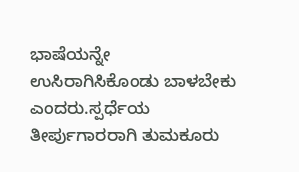ಭಾಷೆಯನ್ನೇ ಉಸಿರಾಗಿಸಿಕೊಂಡು ಬಾಳಬೇಕು ಎಂದರು.ಸ್ಪರ್ಧೆಯ ತೀರ್ಪುಗಾರರಾಗಿ ತುಮಕೂರು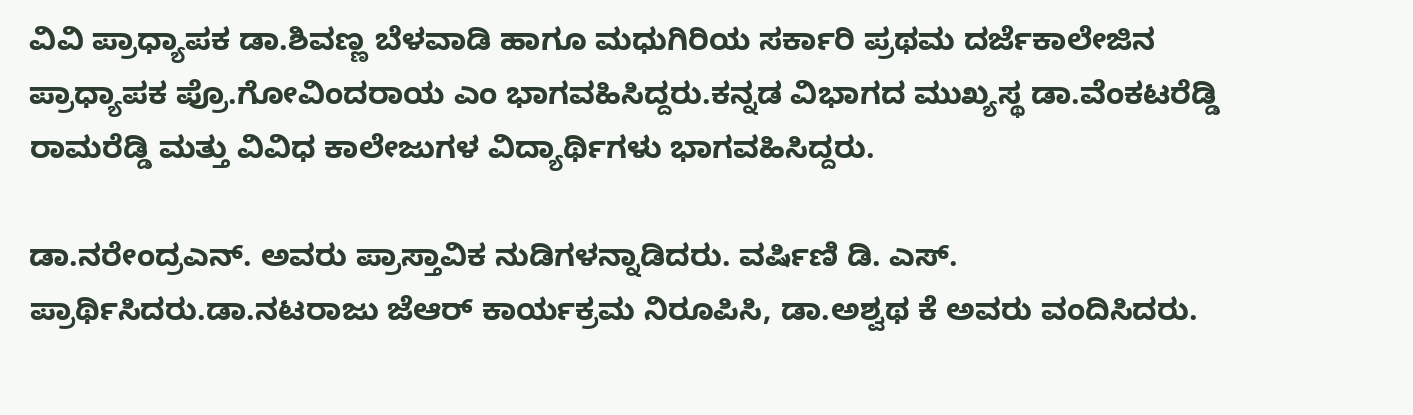ವಿವಿ ಪ್ರಾಧ್ಯಾಪಕ ಡಾ.ಶಿವಣ್ಣ ಬೆಳವಾಡಿ ಹಾಗೂ ಮಧುಗಿರಿಯ ಸರ್ಕಾರಿ ಪ್ರಥಮ ದರ್ಜೆಕಾಲೇಜಿನ ಪ್ರಾಧ್ಯಾಪಕ ಪ್ರೊ.ಗೋವಿಂದರಾಯ ಎಂ ಭಾಗವಹಿಸಿದ್ದರು.ಕನ್ನಡ ವಿಭಾಗದ ಮುಖ್ಯಸ್ಥ ಡಾ.ವೆಂಕಟರೆಡ್ಡಿ ರಾಮರೆಡ್ಡಿ ಮತ್ತು ವಿವಿಧ ಕಾಲೇಜುಗಳ ವಿದ್ಯಾರ್ಥಿಗಳು ಭಾಗವಹಿಸಿದ್ದರು.

ಡಾ.ನರೇಂದ್ರಎನ್. ಅವರು ಪ್ರಾಸ್ತಾವಿಕ ನುಡಿಗಳನ್ನಾಡಿದರು. ವರ್ಷಿಣಿ ಡಿ. ಎಸ್. ಪ್ರಾರ್ಥಿಸಿದರು.ಡಾ.ನಟರಾಜು ಜೆಆರ್‌ ಕಾರ್ಯಕ್ರಮ ನಿರೂಪಿಸಿ, ಡಾ.ಅಶ್ವಥ ಕೆ ಅವರು ವಂದಿಸಿದರು.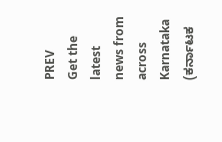PREV
Get the latest news from across Karnataka (ಕರ್ನಾಟಕ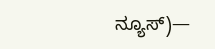ನ್ಯೂಸ್)—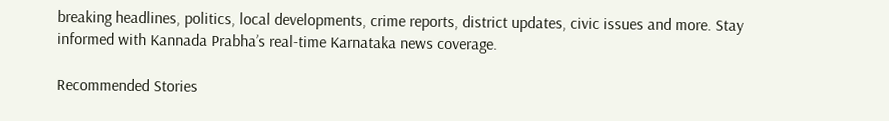breaking headlines, politics, local developments, crime reports, district updates, civic issues and more. Stay informed with Kannada Prabha’s real‑time Karnataka news coverage.

Recommended Stories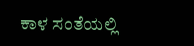ಕಾಳ ಸಂತೆಯಲ್ಲಿ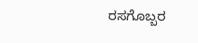ರಸಗೊಬ್ಬರ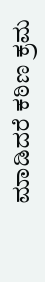ಮಾಡಿದರೆ ಕಠಿಣ ಕ್ರಮ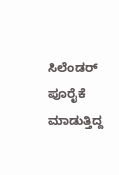ಸಿಲೆಂಡರ್‌ ಪೂರೈಕೆ ಮಾಡುತ್ತಿದ್ದ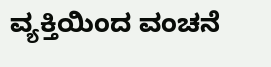ವ್ಯಕ್ತಿಯಿಂದ ವಂಚನೆ